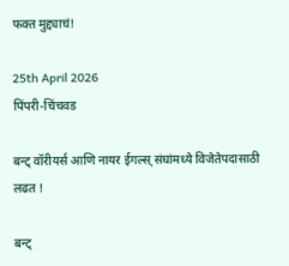फक्त मुद्द्याचं!

25th April 2026
पिंपरी-चिंचवड

बन्ट् वॉरीयर्स आणि नायर ईगल्स्‌‍ संघांमध्ये विजेतेपदासाठी लढत !

बन्ट्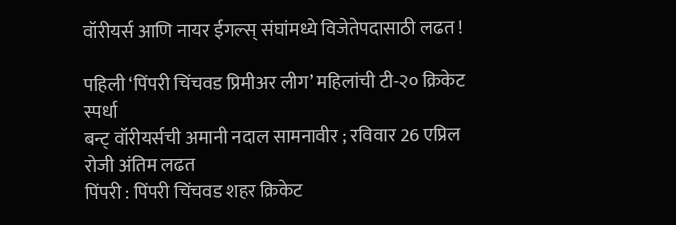वॉरीयर्स आणि नायर ईगल्स्‌‍ संघांमध्ये विजेतेपदासाठी लढत !

पहिली ‌‘पिंपरी चिंचवड प्रिमीअर लीग‌’ महिलांची टी-२० क्रिकेट स्पर्धा
बन्ट् वॉरीयर्सची अमानी नदाल सामनावीर ; रविवार 26 एप्रिल रोजी अंतिम लढत
पिंपरी : पिंपरी चिंचवड शहर क्रिकेट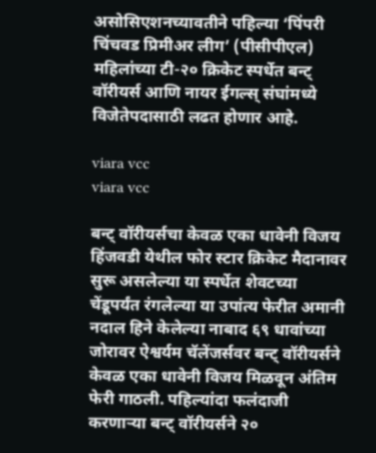असोसिएशनच्यावतीने पहिल्या ‌‘पिंपरी चिंचवड प्रिमीअर लीग‌’ (पीसीपीएल) महिलांच्या टी-२० क्रिकेट स्पर्धेत बन्ट् वॉरीयर्स आणि नायर ईगल्स्‌‍ संघांमध्ये विजेतेपदासाठी लढत होणार आहे.

viara vcc
viara vcc

बन्ट् वॉरीयर्सचा केवळ एका धावेनी विजय
हिंजवडी येथील फोर स्टार क्रिकेट मैदानावर सुरू असलेल्या या स्पर्धेत शेवटच्या चेंडूपर्यंत रंगलेल्या या उपांत्य फेरीत अमानी नदाल हिने केलेल्या नाबाद ६९ धावांच्या जोरावर ऐश्वर्यम चॅलेंजर्सवर बन्ट् वॉरीयर्सने केवळ एका धावेनी विजय मिळवून अंतिम फेरी गाठली. पहिल्यांदा फलंदाजी करणाऱ्या बन्ट् वॉरीयर्सने २०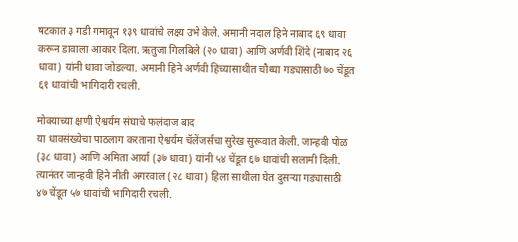षटकात ३ गडी गमावून १३९ धावांचे लक्ष्य उभे केले. अमानी नदाल हिने नाबाद ६९ धावा करून डावाला आकार दिला. ऋतुजा गिलबिले (२० धावा) आणि अर्णवी शिंदे (नाबाद २६ धावा) यांनी धावा जोडल्या. अमानी हिने अर्णवी हिच्यासाथीत चौथ्या गड्यासाठी ७० चेंडूत ६१ धावांची भागिदारी रचली.

मोक्याच्या क्षणी ऐश्वर्यम संघाचे फलंदाज बाद
या धावसंख्येचा पाठलाग करताना ऐश्वर्यम चॅलेंजर्सचा सुरेख सुरूवात केली. जान्हवी पोळ (३८ धावा) आणि अमिता आर्या (३७ धावा) यांनी ५४ चेंडूत ६७ धावांची सलामी दिली. त्यानंतर जान्हवी हिने नीती अगरवाल (२८ धावा) हिला साथीला घेत दुसऱ्या गड्यासाठी ४७ चेंडूत ५७ धावांची भागिदारी रचली.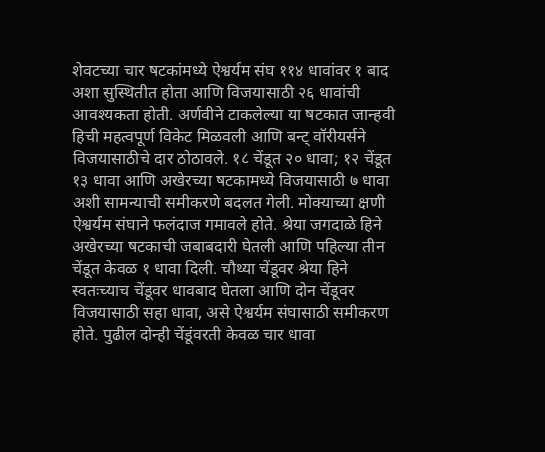शेवटच्या चार षटकांमध्ये ऐश्वर्यम संघ ११४ धावांवर १ बाद अशा सुस्थितीत होता आणि विजयासाठी २६ धावांची आवश्यकता होती. अर्णवीने टाकलेल्या या षटकात जान्हवी हिची महत्वपूर्ण विकेट मिळवली आणि बन्ट् वॉरीयर्सने विजयासाठीचे दार ठोठावले. १८ चेंडूत २० धावा; १२ चेंडूत १३ धावा आणि अखेरच्या षटकामध्ये विजयासाठी ७ धावा अशी सामन्याची समीकरणे बदलत गेली. मोक्याच्या क्षणी ऐश्वर्यम संघाने फलंदाज गमावले होते. श्रेया जगदाळे हिने अखेरच्या षटकाची जबाबदारी घेतली आणि पहिल्या तीन चेंडूत केवळ १ धावा दिली. चौथ्या चेंडूवर श्रेया हिने स्वतःच्याच चेंडूवर धावबाद घेतला आणि दोन चेंडूवर विजयासाठी सहा धावा, असे ऐश्वर्यम संघासाठी समीकरण होते. पुढील दोन्ही चेंडूंवरती केवळ चार धावा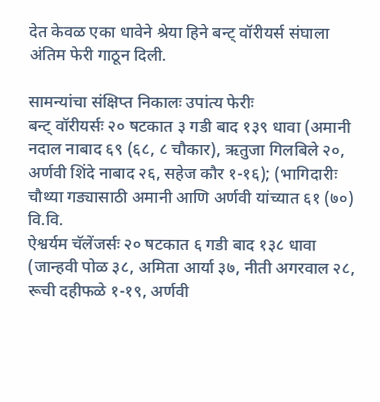देत केवळ एका धावेने श्रेया हिने बन्ट् वॉरीयर्स संघाला अंतिम फेरी गाठून दिली.

सामन्यांचा संक्षिप्त निकालः उपांत्य फेरीः
बन्ट् वॉरीयर्सः २० षटकात ३ गडी बाद १३९ धावा (अमानी नदाल नाबाद ६९ (६८, ८ चौकार), ऋतुजा गिलबिले २०, अर्णवी शिंदे नाबाद २६, सहेज कौर १-१६); (भागिदारीः चौथ्या गड्यासाठी अमानी आणि अर्णवी यांच्यात ६१ (७०) वि.वि.
ऐश्वर्यम चॅलेंजर्सः २० षटकात ६ गडी बाद १३८ धावा (जान्हवी पोळ ३८, अमिता आर्या ३७, नीती अगरवाल २८, रूची दहीफळे १-१९, अर्णवी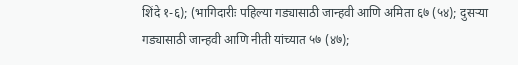शिंदे १-६); (भागिदारीः पहिल्या गड्यासाठी जान्हवी आणि अमिता ६७ (५४); दुसऱ्या गड्यासाठी जान्हवी आणि नीती यांच्यात ५७ (४७);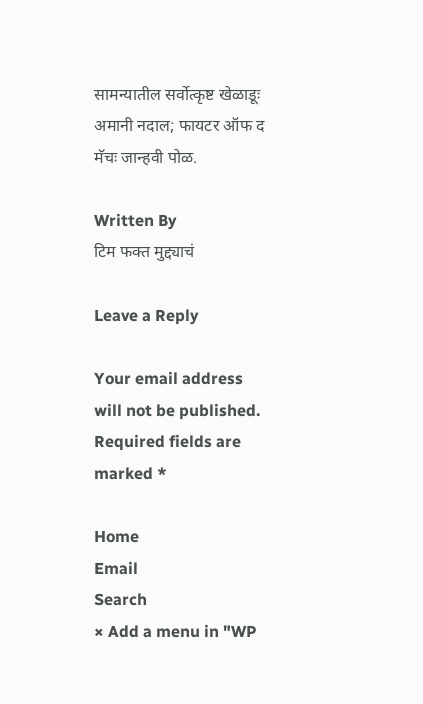सामन्यातील सर्वोत्कृष्ट खेळाडूः अमानी नदाल; फायटर ऑफ द मॅचः जान्हवी पोळ.

Written By
टिम फक्त मुद्द्याचं

Leave a Reply

Your email address will not be published. Required fields are marked *

Home
Email
Search
× Add a menu in "WP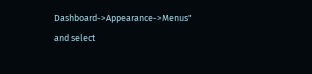Dashboard->Appearance->Menus" and select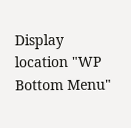Display location "WP Bottom Menu"